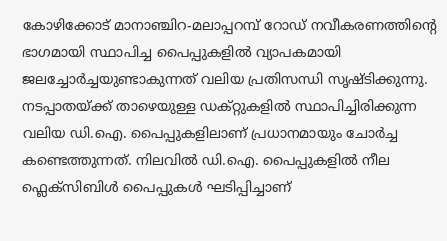കോഴിക്കോട് മാനാഞ്ചിറ-മലാപ്പറമ്പ് റോഡ് നവീകരണത്തിന്റെ ഭാഗമായി സ്ഥാപിച്ച പൈപ്പുകളിൽ വ്യാപകമായി ജലച്ചോർച്ചയുണ്ടാകുന്നത് വലിയ പ്രതിസന്ധി സൃഷ്ടിക്കുന്നു. നടപ്പാതയ്ക്ക് താഴെയുള്ള ഡക്റ്റുകളിൽ സ്ഥാപിച്ചിരിക്കുന്ന വലിയ ഡി.ഐ. പൈപ്പുകളിലാണ് പ്രധാനമായും ചോർച്ച കണ്ടെത്തുന്നത്. നിലവിൽ ഡി.ഐ. പൈപ്പുകളിൽ നീല ഫ്ലെക്സിബിൾ പൈപ്പുകൾ ഘടിപ്പിച്ചാണ്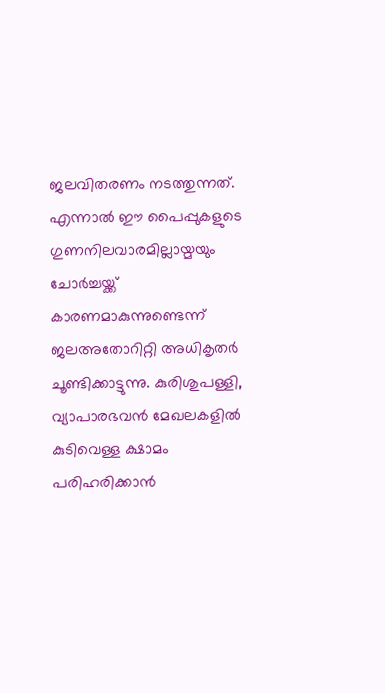ജലവിതരണം നടത്തുന്നത്. എന്നാൽ ഈ പൈപ്പുകളുടെ ഗുണനിലവാരമില്ലായ്മയും ചോർച്ചയ്ക്ക് കാരണമാകുന്നുണ്ടെന്ന് ജലഅതോറിറ്റി അധികൃതർ ചൂണ്ടിക്കാട്ടുന്നു. കുരിശുപള്ളി, വ്യാപാരഭവൻ മേഖലകളിൽ കുടിവെള്ള ക്ഷാമം പരിഹരിക്കാൻ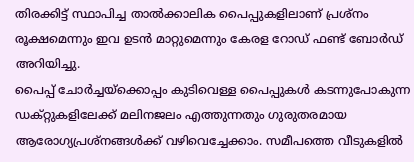തിരക്കിട്ട് സ്ഥാപിച്ച താൽക്കാലിക പൈപ്പുകളിലാണ് പ്രശ്നം രൂക്ഷമെന്നും ഇവ ഉടൻ മാറ്റുമെന്നും കേരള റോഡ് ഫണ്ട് ബോർഡ് അറിയിച്ചു.
പൈപ്പ് ചോർച്ചയ്ക്കൊപ്പം കുടിവെള്ള പൈപ്പുകൾ കടന്നുപോകുന്ന ഡക്റ്റുകളിലേക്ക് മലിനജലം എത്തുന്നതും ഗുരുതരമായ ആരോഗ്യപ്രശ്നങ്ങൾക്ക് വഴിവെച്ചേക്കാം. സമീപത്തെ വീടുകളിൽ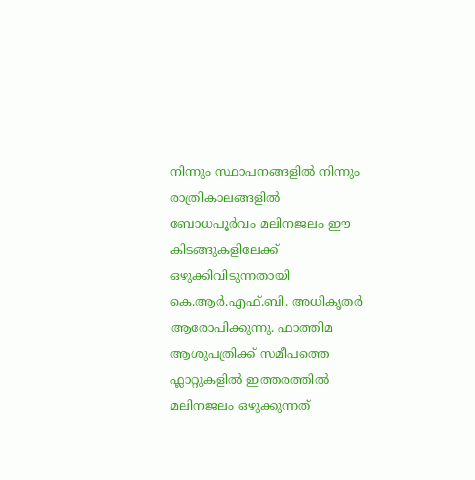നിന്നും സ്ഥാപനങ്ങളിൽ നിന്നും രാത്രികാലങ്ങളിൽ ബോധപൂർവം മലിനജലം ഈ കിടങ്ങുകളിലേക്ക് ഒഴുക്കിവിടുന്നതായി കെ.ആർ.എഫ്.ബി. അധികൃതർ ആരോപിക്കുന്നു. ഫാത്തിമ ആശുപത്രിക്ക് സമീപത്തെ ഫ്ലാറ്റുകളിൽ ഇത്തരത്തിൽ മലിനജലം ഒഴുക്കുന്നത്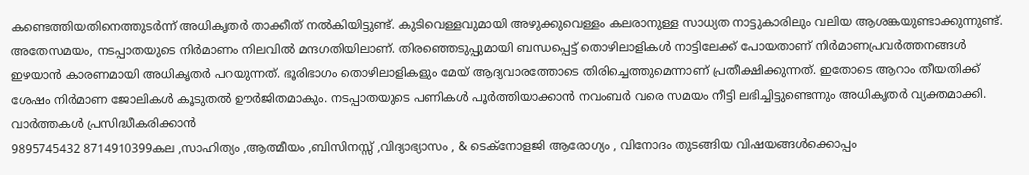കണ്ടെത്തിയതിനെത്തുടർന്ന് അധികൃതർ താക്കീത് നൽകിയിട്ടുണ്ട്. കുടിവെള്ളവുമായി അഴുക്കുവെള്ളം കലരാനുള്ള സാധ്യത നാട്ടുകാരിലും വലിയ ആശങ്കയുണ്ടാക്കുന്നുണ്ട്.
അതേസമയം, നടപ്പാതയുടെ നിർമാണം നിലവിൽ മന്ദഗതിയിലാണ്. തിരഞ്ഞെടുപ്പുമായി ബന്ധപ്പെട്ട് തൊഴിലാളികൾ നാട്ടിലേക്ക് പോയതാണ് നിർമാണപ്രവർത്തനങ്ങൾ ഇഴയാൻ കാരണമായി അധികൃതർ പറയുന്നത്. ഭൂരിഭാഗം തൊഴിലാളികളും മേയ് ആദ്യവാരത്തോടെ തിരിച്ചെത്തുമെന്നാണ് പ്രതീക്ഷിക്കുന്നത്. ഇതോടെ ആറാം തീയതിക്ക് ശേഷം നിർമാണ ജോലികൾ കൂടുതൽ ഊർജിതമാകും. നടപ്പാതയുടെ പണികൾ പൂർത്തിയാക്കാൻ നവംബർ വരെ സമയം നീട്ടി ലഭിച്ചിട്ടുണ്ടെന്നും അധികൃതർ വ്യക്തമാക്കി.
വാർത്തകൾ പ്രസിദ്ധീകരിക്കാൻ
9895745432 8714910399കല ,സാഹിത്യം ,ആത്മീയം ,ബിസിനസ്സ് ,വിദ്യാഭ്യാസം , & ടെക്നോളജി ആരോഗ്യം , വിനോദം തുടങ്ങിയ വിഷയങ്ങൾക്കൊപ്പം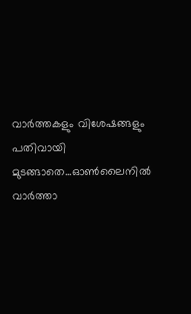വാർത്തകളും വിശേഷങ്ങളും പതിവായി മുടങ്ങാതെ...ഓൺലൈനിൽ വാർത്താ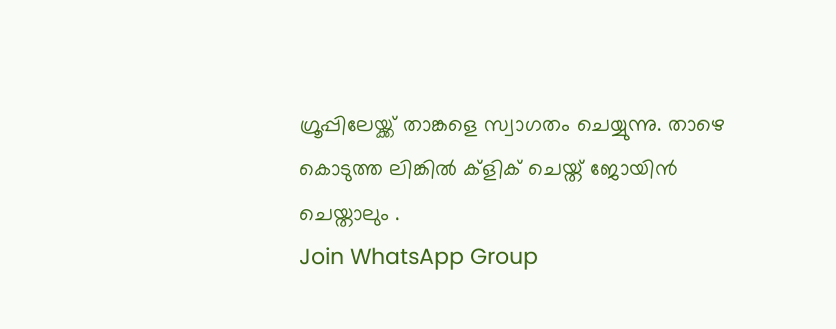ഗ്രൂപ്പിലേയ്ക്ക് താങ്കളെ സ്വാഗതം ചെയ്യുന്നു. താഴെ കൊടുത്ത ലിങ്കിൽ ക്ളിക് ചെയ്ത് ജോയിൻ ചെയ്താലും .
Join WhatsApp Group